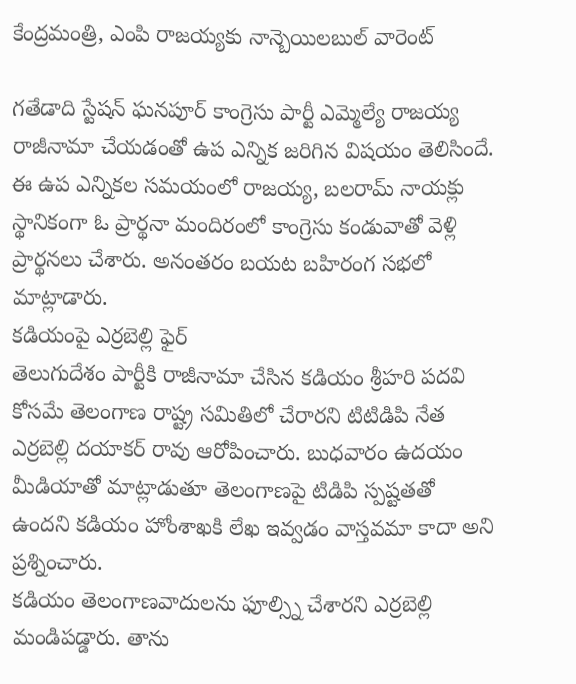కేంద్రమంత్రి, ఎంపి రాజయ్యకు నాన్బెయిలబుల్ వారెంట్

గతేడాది స్టేషన్ ఘనపూర్ కాంగ్రెసు పార్టీ ఎమ్మెల్యే రాజయ్య రాజీనామా చేయడంతో ఉప ఎన్నిక జరిగిన విషయం తెలిసిందే. ఈ ఉప ఎన్నికల సమయంలో రాజయ్య, బలరామ్ నాయక్లు స్థానికంగా ఓ ప్రార్థనా మందిరంలో కాంగ్రెసు కండువాతో వెళ్లి ప్రార్థనలు చేశారు. అనంతరం బయట బహిరంగ సభలో మాట్లాడారు.
కడియంపై ఎర్రబెల్లి ఫైర్
తెలుగుదేశం పార్టీకి రాజీనామా చేసిన కడియం శ్రీహరి పదవి కోసమే తెలంగాణ రాష్ట్ర సమితిలో చేరారని టిటిడిపి నేత ఎర్రబెల్లి దయాకర్ రావు ఆరోపించారు. బుధవారం ఉదయం మీడియాతో మాట్లాడుతూ తెలంగాణపై టిడిపి స్పష్టతతో ఉందని కడియం హోంశాఖకి లేఖ ఇవ్వడం వాస్తవమా కాదా అని ప్రశ్నించారు.
కడియం తెలంగాణవాదులను ఫూల్స్ని చేశారని ఎర్రబెల్లి మండిపడ్డారు. తాను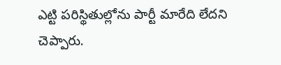ఎట్టి పరిస్థితుల్లోను పార్టీ మారేది లేదని చెప్పారు.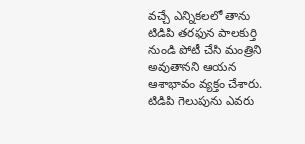వచ్చే ఎన్నికలలో తాను టిడిపి తరఫున పాలకుర్తి నుండి పోటీ చేసి మంత్రిని అవుతానని ఆయన ఆశాభావం వ్యక్తం చేశారు. టిడిపి గెలుపును ఎవరు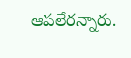ఆపలేరన్నారు.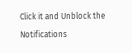Click it and Unblock the Notifications